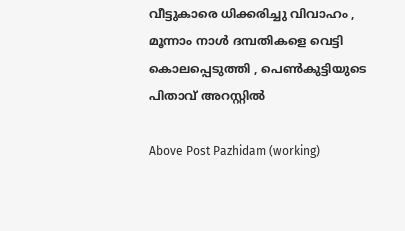വീട്ടുകാരെ ധിക്കരിച്ചു വിവാഹം , മൂന്നാം നാൾ ദമ്പതികളെ വെട്ടി കൊലപ്പെടുത്തി , പെൺകുട്ടിയുടെ പിതാവ് അറസ്റ്റിൽ

Above Post Pazhidam (working)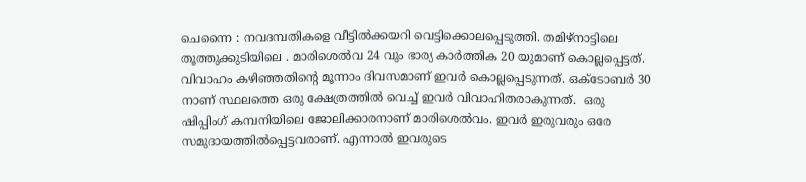ചെന്നൈ : നവദമ്പതികളെ വീട്ടില്‍ക്കയറി വെട്ടിക്കൊലപ്പെടുത്തി. തമിഴ്‌നാട്ടിലെ തൂത്തുക്കുടിയിലെ . മാരിശെല്‍വ 24 വും ഭാര്യ കാര്‍ത്തിക 20 യുമാണ് കൊല്ലപ്പെട്ടത്. വിവാഹം കഴിഞ്ഞതിന്റെ മൂന്നാം ദിവസമാണ് ഇവര്‍ കൊല്ലപ്പെടുന്നത്. ഒക്ടോബര്‍ 30 നാണ് സ്ഥലത്തെ ഒരു ക്ഷേത്രത്തില്‍ വെച്ച് ഇവര്‍ വിവാഹിതരാകുന്നത്.  ഒരു ഷിപ്പിംഗ് കമ്പനിയിലെ ജോലിക്കാരനാണ് മാരിശെല്‍വം. ഇവര്‍ ഇരുവരും ഒരേ സമുദായത്തില്‍പ്പെട്ടവരാണ്. എന്നാല്‍ ഇവരുടെ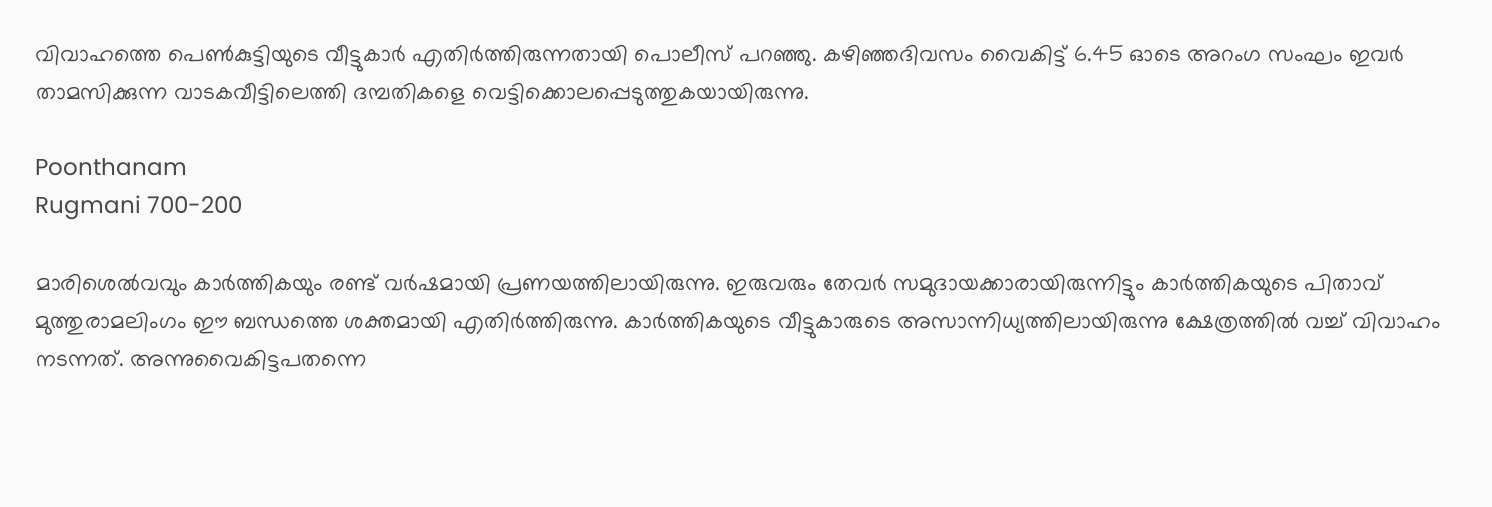വിവാഹത്തെ പെണ്‍കുട്ടിയുടെ വീട്ടുകാര്‍ എതിര്‍ത്തിരുന്നതായി പൊലീസ് പറഞ്ഞു. കഴിഞ്ഞദിവസം വൈകിട്ട് 6.45 ഓടെ അറംഗ സംഘം ഇവര്‍ താമസിക്കുന്ന വാടകവീട്ടിലെത്തി ദമ്പതികളെ വെട്ടിക്കൊലപ്പെടുത്തുകയായിരുന്നു.

Poonthanam
Rugmani 700-200

മാരിശെൽവവും കാർത്തികയും രണ്ട് വർഷമായി പ്രണയത്തിലായിരുന്നു. ഇരുവരും തേവർ സമുദായക്കാരായിരുന്നിട്ടും കാർത്തികയുടെ പിതാവ് മുത്തുരാമലിംഗം ഈ ബന്ധത്തെ ശക്തമായി എതിർത്തിരുന്നു. കാർത്തികയുടെ വീട്ടുകാരുടെ അസാന്നിധ്യത്തിലായിരുന്നു ക്ഷേത്രത്തിൽ വച്ച് വിവാഹം നടന്നത്. അന്നുവൈകിട്ടപതന്നെ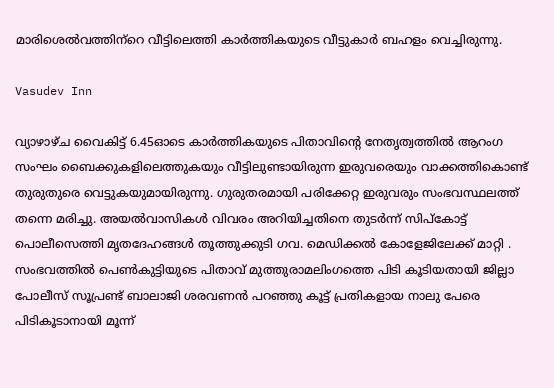മാരിശെൽവത്തിന‍്റെ വീട്ടിലെത്തി കാർത്തികയുടെ വീട്ടുകാർ ബഹളം വെച്ചിരുന്നു.

Vasudev Inn

വ്യാഴാഴ്ച വൈകിട്ട് 6.45ഓടെ കാർത്തികയുടെ പിതാവിന്റെ നേതൃത്വത്തിൽ ആറംഗ സംഘം ബൈക്കുകളിലെത്തുകയും വീട്ടിലുണ്ടായിരുന്ന ഇരുവരെയും വാക്കത്തികൊണ്ട് തുരുതുരെ വെട്ടുകയുമായിരുന്നു. ഗുരുതരമായി പരിക്കേറ്റ ഇരുവരും സംഭവസ്ഥലത്ത് തന്നെ മരിച്ചു. അയൽവാസികൾ വിവരം അറിയിച്ചതിനെ തുടർന്ന് സിപ്കോട്ട് പൊലീസെത്തി മൃതദേഹങ്ങൾ തൂത്തുക്കുടി ഗവ. മെഡിക്കൽ കോളേജിലേക്ക് മാറ്റി . സംഭവത്തിൽ പെൺകുട്ടിയുടെ പിതാവ് മുത്തുരാമലിംഗത്തെ പിടി കൂടിയതായി ജില്ലാ പോലീസ് സൂപ്രണ്ട് ബാലാജി ശരവണൻ പറഞ്ഞു കൂട്ട് പ്രതികളായ നാലു പേരെ പിടികൂടാനായി മൂന്ന്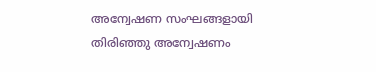അന്വേഷണ സംഘങ്ങളായി തിരിഞ്ഞു അന്വേഷണം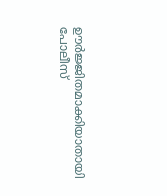ഊർജ്ജിതമാക്കിയാതായി പോലീസ്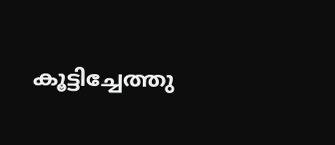കൂട്ടിച്ചേത്തു